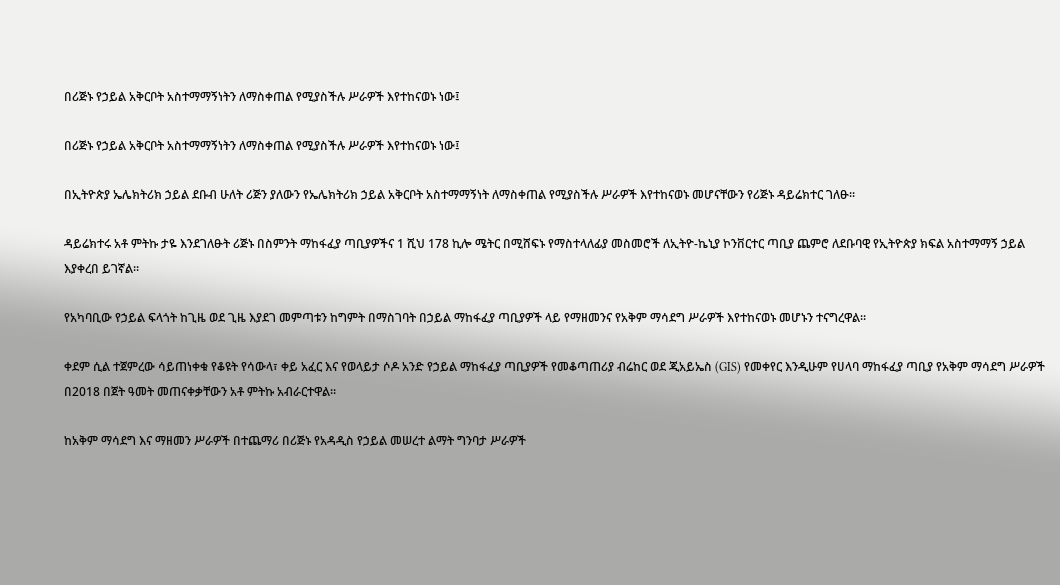በሪጅኑ የኃይል አቅርቦት አስተማማኝነትን ለማስቀጠል የሚያስችሉ ሥራዎች እየተከናወኑ ነው፤

በሪጅኑ የኃይል አቅርቦት አስተማማኝነትን ለማስቀጠል የሚያስችሉ ሥራዎች እየተከናወኑ ነው፤

በኢትዮጵያ ኤሌክትሪክ ኃይል ደቡብ ሁለት ሪጅን ያለውን የኤሌክትሪክ ኃይል አቅርቦት አስተማማኝነት ለማስቀጠል የሚያስችሉ ሥራዎች እየተከናወኑ መሆናቸውን የሪጅኑ ዳይሬክተር ገለፁ።

ዳይሬክተሩ አቶ ምትኩ ታዬ እንደገለፁት ሪጅኑ በስምንት ማከፋፈያ ጣቢያዎችና 1 ሺህ 178 ኪሎ ሜትር በሚሸፍኑ የማስተላለፊያ መስመሮች ለኢትዮ-ኬኒያ ኮንቨርተር ጣቢያ ጨምሮ ለደቡባዊ የኢትዮጵያ ክፍል አስተማማኝ ኃይል እያቀረበ ይገኛል።

የአካባቢው የኃይል ፍላጎት ከጊዜ ወደ ጊዜ እያደገ መምጣቱን ከግምት በማስገባት በኃይል ማከፋፈያ ጣቢያዎች ላይ የማዘመንና የአቅም ማሳደግ ሥራዎች እየተከናወኑ መሆኑን ተናግረዋል።

ቀደም ሲል ተጀምረው ሳይጠነቀቁ የቆዩት የሳውላ፣ ቀይ አፈር እና የወላይታ ሶዶ አንድ የኃይል ማከፋፈያ ጣቢያዎች የመቆጣጠሪያ ብሬከር ወደ ጂአይኤስ (GIS) የመቀየር እንዲሁም የሀላባ ማከፋፈያ ጣቢያ የአቅም ማሳደግ ሥራዎች በ2018 በጀት ዓመት መጠናቀቃቸውን አቶ ምትኩ አብራርተዋል።

ከአቅም ማሳደግ እና ማዘመን ሥራዎች በተጨማሪ በሪጅኑ የአዳዲስ የኃይል መሠረተ ልማት ግንባታ ሥራዎች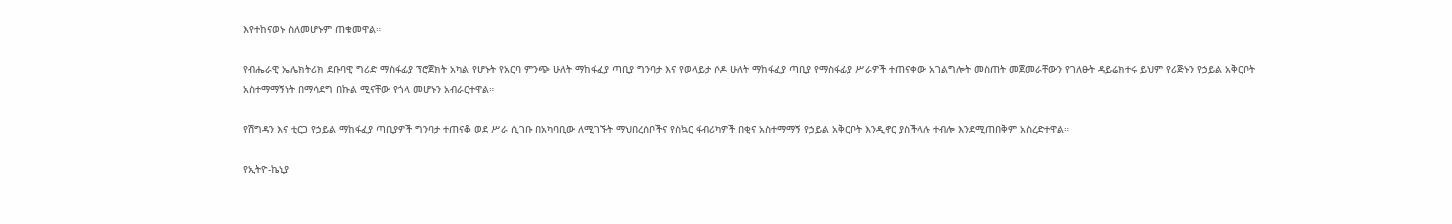እየተከናወኑ ስለመሆኑም ጠቁመዋል።

የብሔራዊ ኤሌክትሪክ ደቡባዊ ግሪድ ማስፋፊያ ፕሮጀክት አካል የሆኑት የአርባ ምንጭ ሁለት ማከፋፈያ ጣቢያ ግንባታ እና የወላይታ ሶዶ ሁለት ማከፋፈያ ጣቢያ የማስፋፊያ ሥራዎች ተጠናቀው አገልግሎት መስጠት መጀመራቸውን የገለፁት ዳይሬክተሩ ይህም የሪጅኑን የኃይል አቅርቦት አስተማማኝነት በማሳደግ በኩል ሚናቸው የጎላ መሆኑን አብራርተዋል።

የሽግዳን እና ቲርጋ የኃይል ማከፋፈያ ጣቢያዎች ግንባታ ተጠናቆ ወደ ሥራ ሲገቡ በአካባቢው ለሚገኙት ማህበረሰቦችና የስኳር ፋብሪካዎች በቂና አስተማማኝ የኃይል አቅርቦት እንዲኖር ያስችላሉ ተብሎ እንደሚጠበቅም አስረድተዋል።

የኢትዮ-ኬኒያ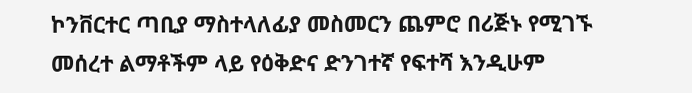ኮንቨርተር ጣቢያ ማስተላለፊያ መስመርን ጨምሮ በሪጅኑ የሚገኙ መሰረተ ልማቶችም ላይ የዕቅድና ድንገተኛ የፍተሻ እንዲሁም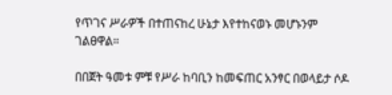የጥገና ሥራዎች በተጠናከረ ሁኔታ እየተከናወኑ መሆኑንም ገልፀዋል።

በበጀት ዓመቱ ምቹ የሥራ ከባቢን ከመፍጠር አንፃር በወላይታ ሶዶ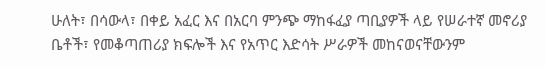ሁለት፣ በሳውላ፣ በቀይ አፈር እና በአርባ ምንጭ ማከፋፈያ ጣቢያዎች ላይ የሠራተኛ መኖሪያ ቤቶች፣ የመቆጣጠሪያ ክፍሎች እና የአጥር እድሳት ሥራዎች መከናወናቸውንም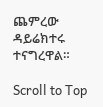ጨምረው ዳይሬክተሩ ተናግረዋል።

Scroll to Top